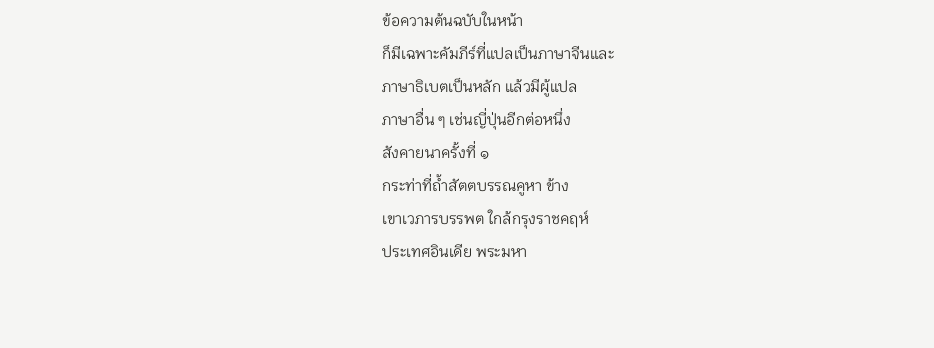ข้อความต้นฉบับในหน้า
ก็มีเฉพาะคัมภีร์ที่แปลเป็นภาษาจีนและ
ภาษาธิเบตเป็นหลัก แล้วมีผู้แปล
ภาษาอื่น ๆ เช่นญี่ปุ่นอีกต่อหนึ่ง
สังคายนาครั้งที่ ๑
กระท่าที่ถ้ำสัตตบรรณคูหา ข้าง
เขาเวภารบรรพต ใกล้กรุงราชคฤห์
ประเทศอินเดีย พระมหา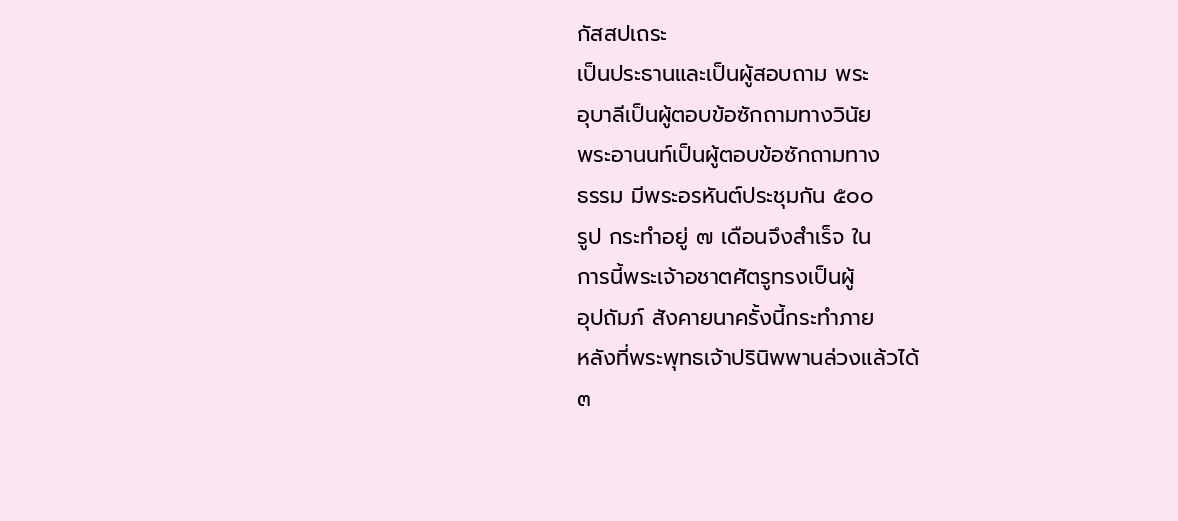กัสสปเถระ
เป็นประธานและเป็นผู้สอบถาม พระ
อุบาลีเป็นผู้ตอบข้อซักถามทางวินัย
พระอานนท์เป็นผู้ตอบข้อซักถามทาง
ธรรม มีพระอรหันต์ประชุมกัน ๕๐๐
รูป กระทำอยู่ ๗ เดือนจึงสำเร็จ ใน
การนี้พระเจ้าอชาตศัตรูทรงเป็นผู้
อุปถัมภ์ สังคายนาครั้งนี้กระทำภาย
หลังที่พระพุทธเจ้าปรินิพพานล่วงแล้วได้
๓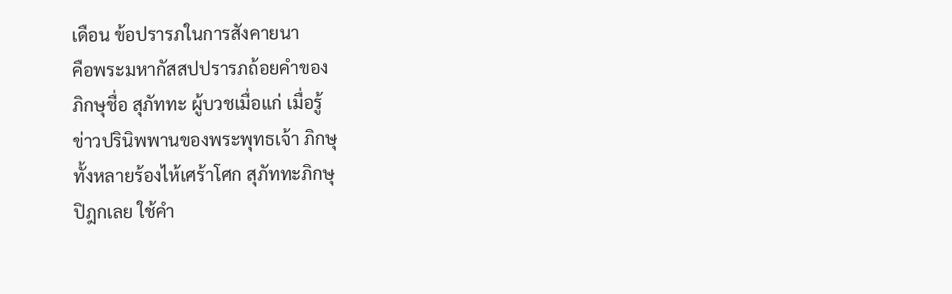เดือน ข้อปรารภในการสังคายนา
คือพระมหากัสสปปรารภถ้อยคำของ
ภิกษุชื่อ สุภัททะ ผู้บวชเมื่อแก่ เมื่อรู้
ข่าวปรินิพพานของพระพุทธเจ้า ภิกษุ
ทั้งหลายร้องไห้เศร้าโศก สุภัททะภิกษุ
ปิฎกเลย ใช้คำ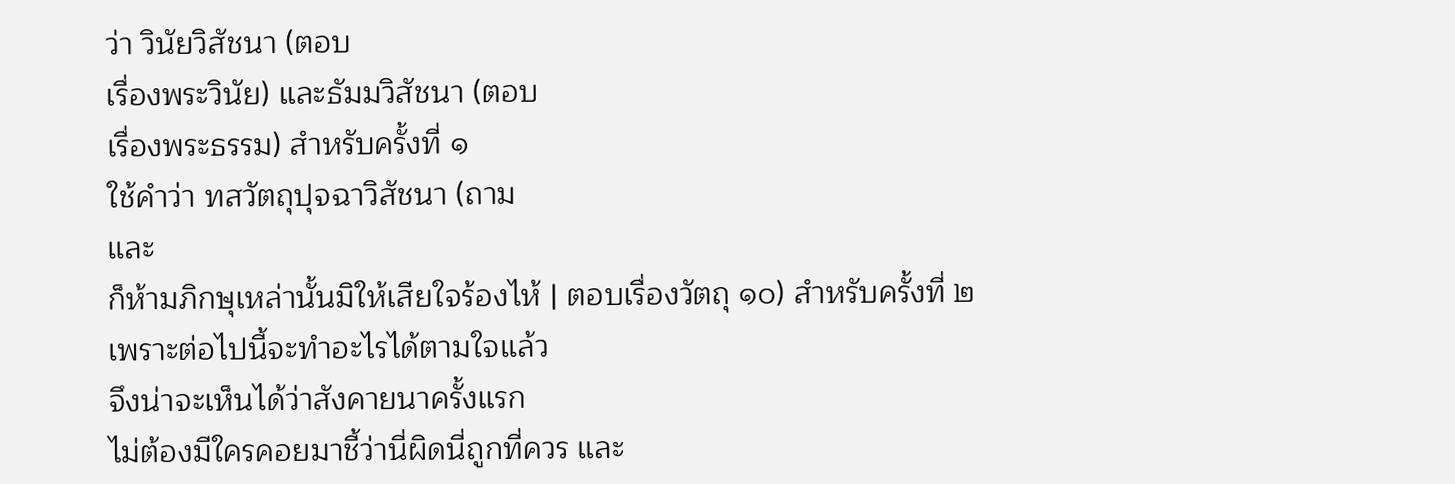ว่า วินัยวิสัชนา (ตอบ
เรื่องพระวินัย) และธัมมวิสัชนา (ตอบ
เรื่องพระธรรม) สำหรับครั้งที่ ๑
ใช้คำว่า ทสวัตถุปุจฉาวิสัชนา (ถาม
และ
ก็ห้ามภิกษุเหล่านั้นมิให้เสียใจร้องไห้ | ตอบเรื่องวัตถุ ๑๐) สำหรับครั้งที่ ๒
เพราะต่อไปนี้จะทำอะไรได้ตามใจแล้ว
จึงน่าจะเห็นได้ว่าสังคายนาครั้งแรก
ไม่ต้องมีใครคอยมาชี้ว่านี่ผิดนี่ถูกที่ควร และ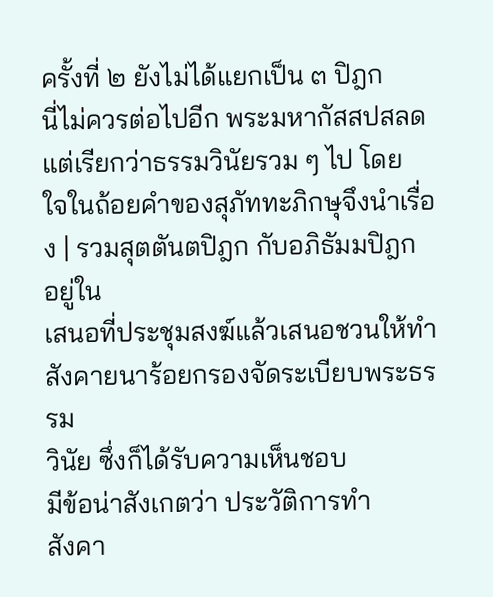ครั้งที่ ๒ ยังไม่ได้แยกเป็น ๓ ปิฎก
นี่ไม่ควรต่อไปอีก พระมหากัสสปสลด
แต่เรียกว่าธรรมวินัยรวม ๆ ไป โดย
ใจในถ้อยคำของสุภัททะภิกษุจึงนำเรื่อง | รวมสุตตันตปิฎก กับอภิธัมมปิฎก อยู่ใน
เสนอที่ประชุมสงฆ์แล้วเสนอชวนให้ทำ
สังคายนาร้อยกรองจัดระเบียบพระธรรม
วินัย ซึ่งก็ได้รับความเห็นชอบ
มีข้อน่าสังเกตว่า ประวัติการทำ
สังคา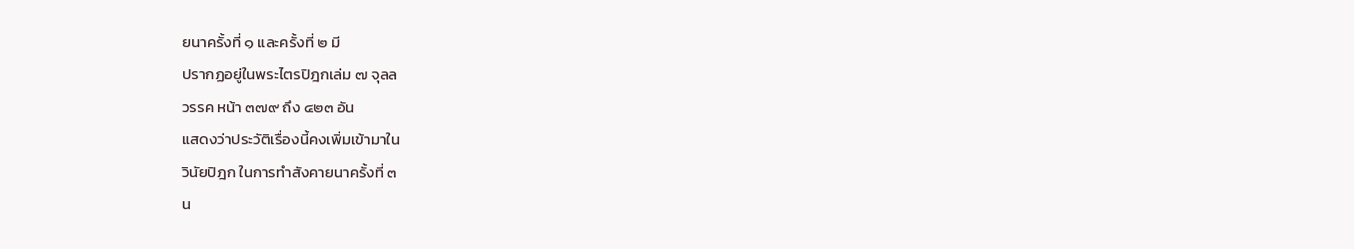ยนาครั้งที่ ๑ และครั้งที่ ๒ มี
ปรากฏอยู่ในพระไตรปิฎกเล่ม ๗ จุลล
วรรค หน้า ๓๗๙ ถึง ๔๒๓ อัน
แสดงว่าประวัติเรื่องนี้คงเพิ่มเข้ามาใน
วินัยปิฎก ในการทำสังคายนาครั้งที่ ๓
น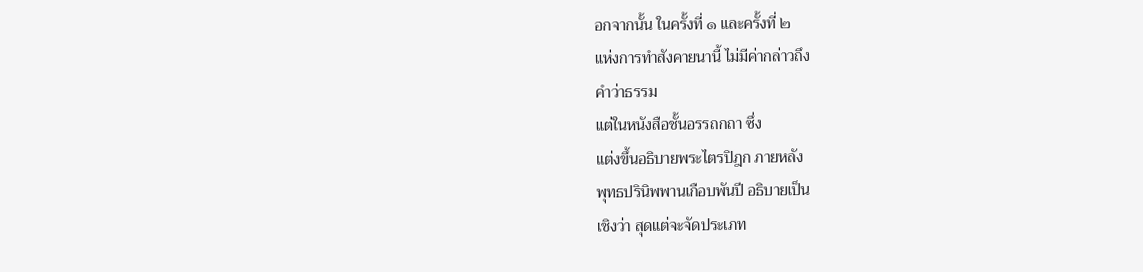อกจากนั้น ในครั้งที่ ๑ และครั้งที่ ๒
แห่งการทำสังคายนานี้ ไม่มีค่ากล่าวถึง
คำว่าธรรม
แต่ในหนังสือชั้นอรรถกถา ซึ่ง
แต่งขึ้นอธิบายพระไตรปิฎก ภายหลัง
พุทธปรินิพพานเกือบพันปี อธิบายเป็น
เชิงว่า สุดแต่จะจัดประเภท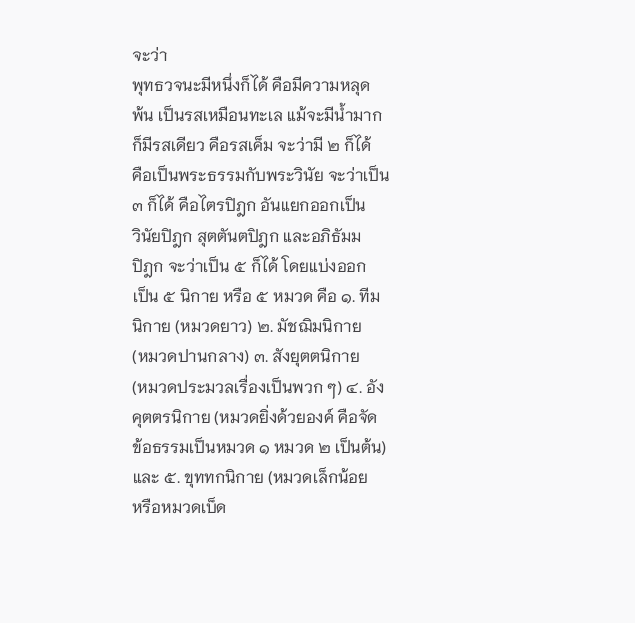จะว่า
พุทธวจนะมีหนึ่งก็ได้ คือมีความหลุด
พ้น เป็นรสเหมือนทะเล แม้จะมีน้ำมาก
ก็มีรสเดียว คือรสเค็ม จะว่ามี ๒ ก็ได้
คือเป็นพระธรรมกับพระวินัย จะว่าเป็น
๓ ก็ได้ คือไตรปิฎก อันแยกออกเป็น
วินัยปิฎก สุตตันตปิฎก และอภิธัมม
ปิฎก จะว่าเป็น ๕ ก็ได้ โดยแบ่งออก
เป็น ๕ นิกาย หรือ ๕ หมวด คือ ๑. ทีม
นิกาย (หมวดยาว) ๒. มัชฌิมนิกาย
(หมวดปานกลาง) ๓. สังยุตตนิกาย
(หมวดประมวลเรื่องเป็นพวก ๆ) ๔. อัง
คุตตรนิกาย (หมวดยิ่งด้วยองค์ คือจัด
ข้อธรรมเป็นหมวด ๑ หมวด ๒ เป็นต้น)
และ ๕. ขุททกนิกาย (หมวดเล็กน้อย
หรือหมวดเบ็ด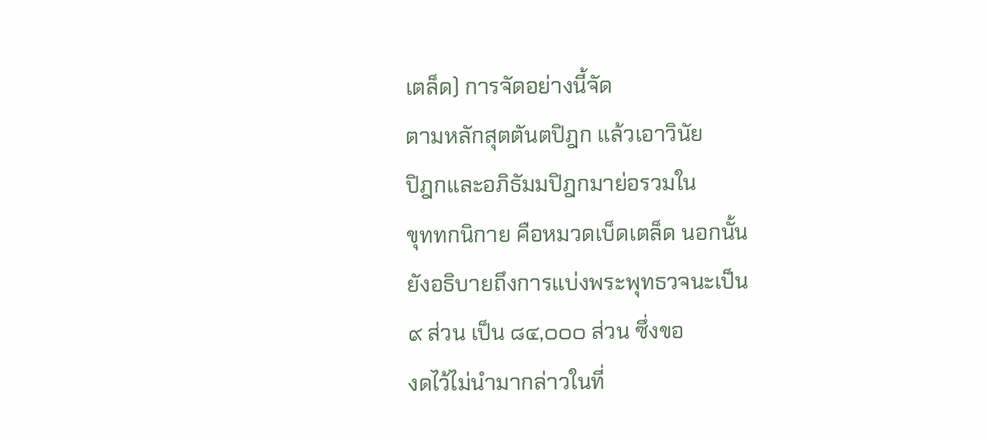เตล็ด) การจัดอย่างนี้จัด
ตามหลักสุตตันตปิฎก แล้วเอาวินัย
ปิฎกและอภิธัมมปิฎกมาย่อรวมใน
ขุททกนิกาย คือหมวดเบ็ดเตล็ด นอกนั้น
ยังอธิบายถึงการแบ่งพระพุทธวจนะเป็น
๙ ส่วน เป็น ๘๔,๐๐๐ ส่วน ซึ่งขอ
งดไว้ไม่นำมากล่าวในที่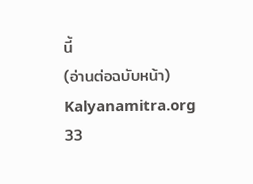นี้
(อ่านต่อฉบับหน้า)
Kalyanamitra.org
33